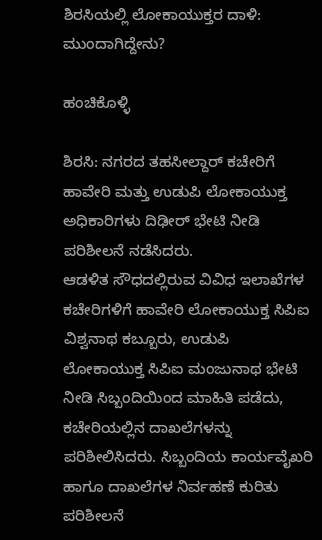ಶಿರಸಿಯಲ್ಲಿ ಲೋಕಾಯುಕ್ತರ ದಾಳಿ: ಮುಂದಾಗಿದ್ದೇನು?

ಹಂಚಿಕೊಳ್ಳಿ

ಶಿರಸಿ: ನಗರದ ತಹಸೀಲ್ದಾರ್ ಕಚೇರಿಗೆ ಹಾವೇರಿ ಮತ್ತು ಉಡುಪಿ ಲೋಕಾಯುಕ್ತ ಅಧಿಕಾರಿಗಳು ದಿಢೀರ್ ಭೇಟಿ ನೀಡಿ ಪರಿಶೀಲನೆ ನಡೆಸಿದರು.
ಆಡಳಿತ ಸೌಧದಲ್ಲಿರುವ ವಿವಿಧ ಇಲಾಖೆಗಳ ಕಚೇರಿಗಳಿಗೆ ಹಾವೇರಿ ಲೋಕಾಯುಕ್ತ ಸಿಪಿಐ ವಿಶ್ವನಾಥ ಕಬ್ಬೂರು, ಉಡುಪಿ ಲೋಕಾಯುಕ್ತ ಸಿಪಿಐ ಮಂಜುನಾಥ ಭೇಟಿ ನೀಡಿ ಸಿಬ್ಬಂದಿಯಿಂದ ಮಾಹಿತಿ ಪಡೆದು, ಕಚೇರಿಯಲ್ಲಿನ ದಾಖಲೆಗಳನ್ನು ಪರಿಶೀಲಿಸಿದರು. ಸಿಬ್ಬಂದಿಯ ಕಾರ್ಯವೈಖರಿ ಹಾಗೂ ದಾಖಲೆಗಳ ನಿರ್ವಹಣೆ ಕುರಿತು ಪರಿಶೀಲನೆ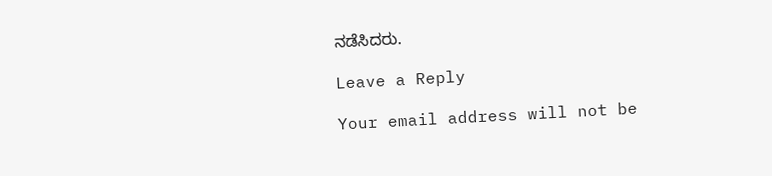ನಡೆಸಿದರು.

Leave a Reply

Your email address will not be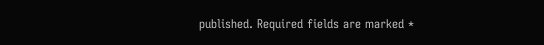published. Required fields are marked *